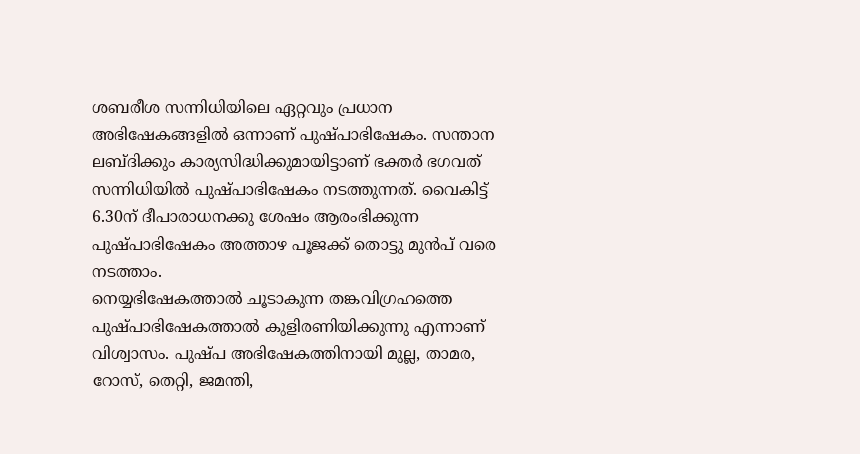ശബരീശ സന്നിധിയിലെ ഏറ്റവും പ്രധാന അഭിഷേകങ്ങളിൽ ഒന്നാണ് പുഷ്പാഭിഷേകം. സന്താന ലബ്ദിക്കും കാര്യസിദ്ധിക്കുമായിട്ടാണ് ഭക്തർ ഭഗവത് സന്നിധിയിൽ പുഷ്പാഭിഷേകം നടത്തുന്നത്. വൈകിട്ട് 6.30ന് ദീപാരാധനക്കു ശേഷം ആരംഭിക്കുന്ന പുഷ്പാഭിഷേകം അത്താഴ പൂജക്ക് തൊട്ടു മുൻപ് വരെ നടത്താം.
നെയ്യഭിഷേകത്താൽ ചൂടാകുന്ന തങ്കവിഗ്രഹത്തെ പുഷ്പാഭിഷേകത്താൽ കുളിരണിയിക്കുന്നു എന്നാണ് വിശ്വാസം. പുഷ്പ അഭിഷേകത്തിനായി മുല്ല, താമര, റോസ്, തെറ്റി, ജമന്തി,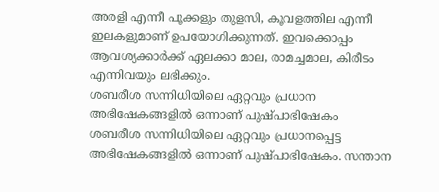അരളി എന്നീ പൂക്കളും തുളസി, കൂവളത്തില എന്നീ ഇലകളുമാണ് ഉപയോഗിക്കുന്നത്. ഇവക്കൊപ്പം ആവശ്യക്കാർക്ക് ഏലക്കാ മാല, രാമച്ചമാല, കിരീടം എന്നിവയും ലഭിക്കും.
ശബരീശ സന്നിധിയിലെ ഏറ്റവും പ്രധാന അഭിഷേകങ്ങളിൽ ഒന്നാണ് പുഷ്പാഭിഷേകം
ശബരീശ സന്നിധിയിലെ ഏറ്റവും പ്രധാനപ്പെട്ട അഭിഷേകങ്ങളിൽ ഒന്നാണ് പുഷ്പാഭിഷേകം. സന്താന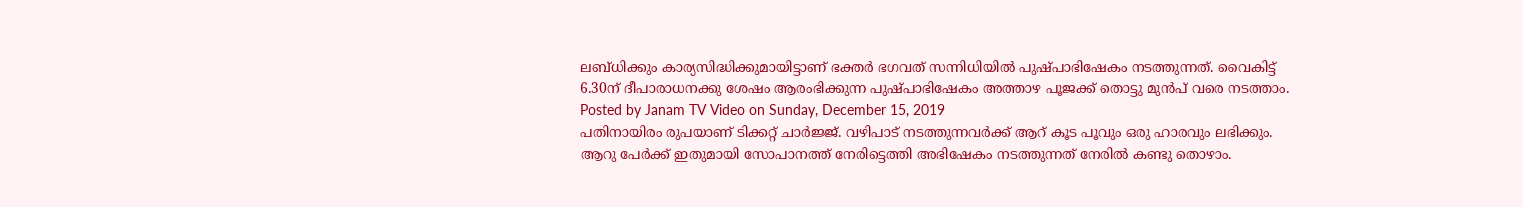ലബ്ധിക്കും കാര്യസിദ്ധിക്കുമായിട്ടാണ് ഭക്തർ ഭഗവത് സന്നിധിയിൽ പുഷ്പാഭിഷേകം നടത്തുന്നത്. വൈകിട്ട് 6.30ന് ദീപാരാധനക്കു ശേഷം ആരംഭിക്കുന്ന പുഷ്പാഭിഷേകം അത്താഴ പൂജക്ക് തൊട്ടു മുൻപ് വരെ നടത്താം.
Posted by Janam TV Video on Sunday, December 15, 2019
പതിനായിരം രുപയാണ് ടിക്കറ്റ് ചാർജ്ജ്. വഴിപാട് നടത്തുന്നവർക്ക് ആറ് കൂട പൂവും ഒരു ഹാരവും ലഭിക്കും. ആറു പേർക്ക് ഇതുമായി സോപാനത്ത് നേരിട്ടെത്തി അഭിഷേകം നടത്തുന്നത് നേരിൽ കണ്ടു തൊഴാം.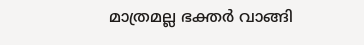മാത്രമല്ല ഭക്തർ വാങ്ങി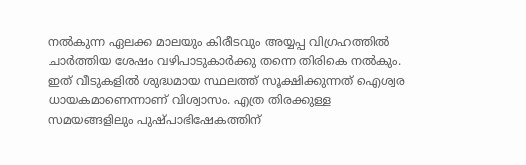നൽകുന്ന ഏലക്ക മാലയും കിരീടവും അയ്യപ്പ വിഗ്രഹത്തിൽ ചാർത്തിയ ശേഷം വഴിപാടുകാർക്കു തന്നെ തിരികെ നൽകും. ഇത് വീടുകളിൽ ശുദ്ധമായ സ്ഥലത്ത് സൂക്ഷിക്കുന്നത് ഐശ്വര ധായകമാണെന്നാണ് വിശ്വാസം. എത്ര തിരക്കുള്ള സമയങ്ങളിലും പുഷ്പാഭിഷേകത്തിന്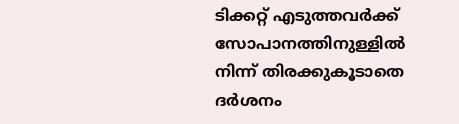ടിക്കറ്റ് എടുത്തവർക്ക് സോപാനത്തിനുള്ളിൽ നിന്ന് തിരക്കുകൂടാതെ ദർശനം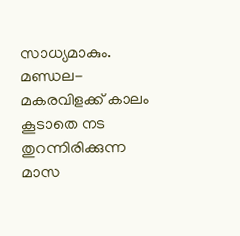സാധ്യമാകും.
മണ്ഡല-മകരവിളക്ക് കാലം കൂടാതെ നട തുറന്നിരിക്കുന്ന മാസ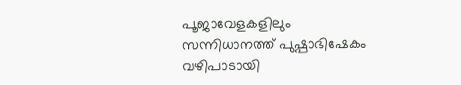പൂജാവേളകളിലും സന്നിധാനത്ത് പുഷ്പാഭിഷേകം വഴിപാടായി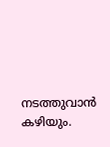നടത്തുവാൻ കഴിയും.